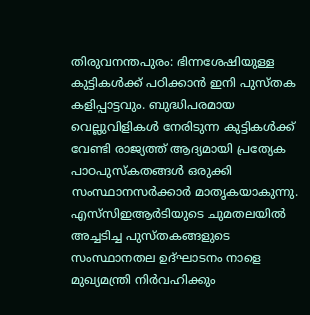തിരുവനന്തപുരം: ഭിന്നശേഷിയുള്ള കുട്ടികള്‍ക്ക് പഠിക്കാന്‍ ഇനി പുസ്തക കളിപ്പാട്ടവും. ബുദ്ധിപരമായ വെല്ലുവിളികള്‍ നേരിടുന്ന കുട്ടികള്‍ക്ക് വേണ്ടി രാജ്യത്ത് ആദ്യമായി പ്രത്യേക പാഠപുസ്‌കതങ്ങള്‍ ഒരുക്കി സംസ്ഥാനസര്‍ക്കാര്‍ മാതൃകയാകുന്നു. എസ്‌സിഇആര്‍ടിയുടെ ചുമതലയില്‍ അച്ചടിച്ച പുസ്തകങ്ങളുടെ സംസ്ഥാനതല ഉദ്ഘാടനം നാളെ മുഖ്യമന്ത്രി നിര്‍വഹിക്കും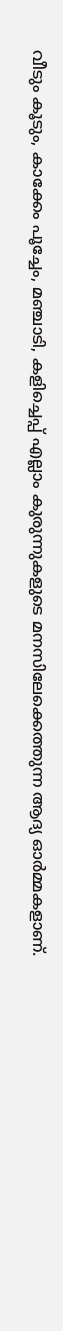വീടും കൂടും, കാക്കേം പൂച്ചേം, മഞ്ചാടി, കളിച്ചെപ്പ് എല്ലാം കുരുന്നുകളുടെ മനസിലേക്കെത്തുന്ന ആദ്യ ഓര്‍മ്മകളാണ്.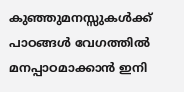കുഞ്ഞുമനസ്സുകള്‍ക്ക് പാഠങ്ങള്‍ വേഗത്തില്‍ മനപ്പാഠമാക്കാന്‍ ഇനി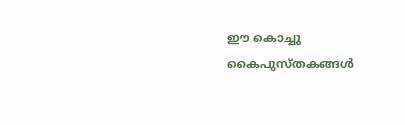ഈ കൊച്ചു കൈപുസ്തകങ്ങള്‍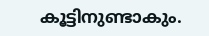കൂട്ടിനുണ്ടാകും.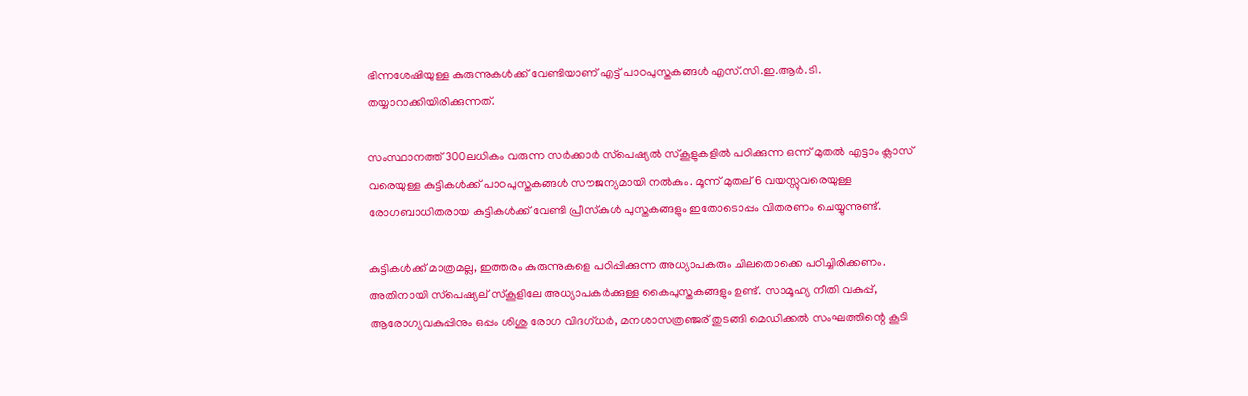ഭിന്നശേഷിയുള്ള കുരുന്നുകള്‍ക്ക് വേണ്ടിയാണ് എട്ട് പാഠപുസ്തകങ്ങള്‍ എസ്.സി.ഇ.ആര്‍.ടി. തയ്യാറാക്കിയിരിക്കുന്നത്.

സംസ്ഥാനത്ത് 300ലധികം വരുന്ന സര്‍ക്കാര്‍ സ്‌പെഷ്യല്‍ സ്‌കൂളുകളില്‍ പഠിക്കുന്ന ഒന്ന് മുതല്‍ എട്ടാം ക്ലാസ് വരെയുള്ള കുട്ടികള്‍ക്ക് പാഠപുസ്തകങ്ങള്‍ സൗജന്യമായി നല്‍കും. മൂന്ന് മുതല് 6 വയസ്സുവരെയുള്ള രോഗബാധിതരായ കുട്ടികള്‍ക്ക് വേണ്ടി പ്രീസ്‌കുള്‍ പുസ്തകങ്ങളും ഇതോടൊപ്പം വിതരണം ചെയ്യുന്നുണ്ട്.

കുട്ടികള്‍ക്ക് മാത്രമല്ല, ഇത്തരം കുരുന്നുകളെ പഠിപ്പിക്കുന്ന അധ്യാപകരും ചിലതൊക്കെ പഠിച്ചിരിക്കണം. അതിനായി സ്‌പെഷ്യല് സ്‌കൂളിലേ അധ്യാപകര്‍ക്കുള്ള കൈപുസ്തകങ്ങളും ഉണ്ട്. സാമൂഹ്യ നീതി വകുപ്പ്, ആരോഗ്യവകുപ്പിനും ഒപ്പം ശിശു രോഗ വിദഗ്ധര്‍, മനശാസത്രഞ്ജര് തുടങ്ങി മെഡിക്കല്‍ സംഘത്തിന്റെ കൂടി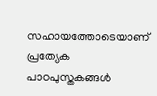സഹായത്തോടെയാണ് പ്രത്യേക പാഠപുസ്തകങ്ങള്‍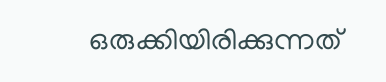ഒരുക്കിയിരിക്കുന്നത്